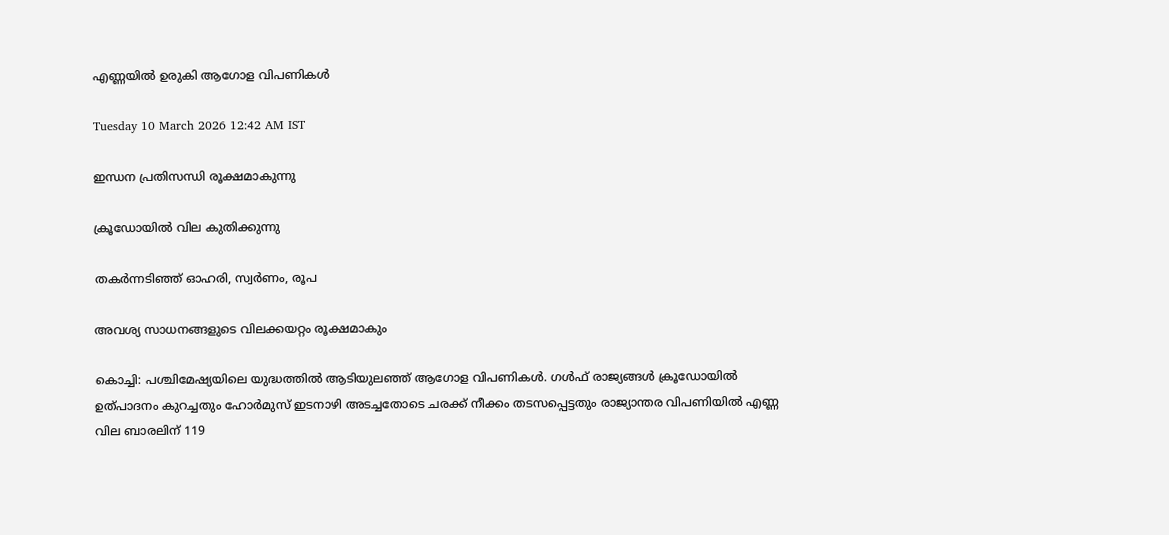എണ്ണയിൽ ഉരുകി ആഗോള വിപണികൾ

Tuesday 10 March 2026 12:42 AM IST

ഇന്ധന പ്രതിസന്ധി രൂക്ഷമാകുന്നു

ക്രൂഡോയിൽ വില കുതിക്കുന്നു

തകർന്നടിഞ്ഞ് ഓഹരി, സ്വർണം, രൂപ

അവശ്യ സാധനങ്ങളുടെ വിലക്കയറ്റം രൂക്ഷമാകും

കൊച്ചി: പശ്ചിമേഷ്യയിലെ യുദ്ധത്തിൽ ആടിയുലഞ്ഞ് ആഗോള വിപണികൾ. ഗൾഫ് രാജ്യങ്ങൾ ക്രൂഡോയിൽ ഉത്പാദനം കുറച്ചതും ഹോർമുസ് ഇടനാഴി അടച്ചതോടെ ചരക്ക് നീക്കം തടസപ്പെട്ടതും രാജ്യാന്തര വിപണിയിൽ എണ്ണ വില ബാരലിന് 119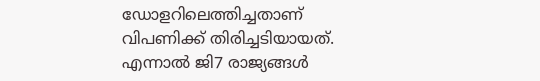ഡോളറിലെത്തിച്ചതാണ് വിപണിക്ക് തിരിച്ചടിയായത്. എന്നാൽ ജി7 രാജ്യങ്ങൾ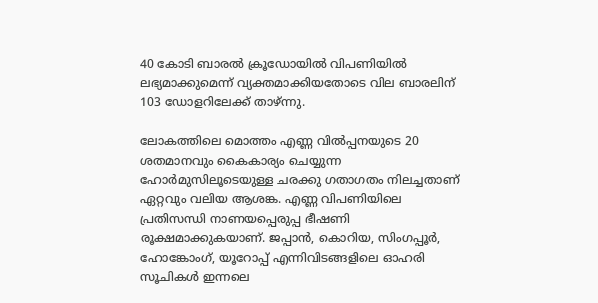40 കോടി ബാരൽ ക്രൂഡോയിൽ വിപണിയിൽ ലഭ്യമാക്കുമെന്ന് വ്യക്തമാക്കിയതോടെ വില ബാരലിന് 103 ഡോളറിലേക്ക് താഴ്ന്നു.

ലോകത്തിലെ മൊത്തം എണ്ണ വിൽപ്പനയുടെ 20 ശതമാനവും കൈകാര്യം ചെയ്യുന്ന ഹോർമുസിലൂടെയുള്ള ചരക്കു ഗതാഗതം നിലച്ചതാണ് ഏറ്റവും വലിയ ആശങ്ക. എണ്ണ വിപണിയിലെ പ്രതിസന്ധി നാണയപ്പെരുപ്പ ഭീഷണി രൂക്ഷമാക്കുകയാണ്. ജപ്പാൻ, കൊറിയ, സിംഗപ്പൂർ, ഹോങ്കോംഗ്, യൂറോപ്പ് എന്നിവിടങ്ങളിലെ ഓഹരി സൂചികൾ ഇന്നലെ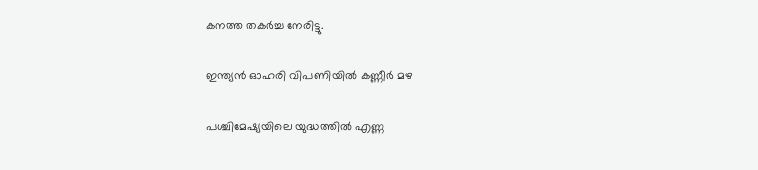കനത്ത തകർച്ച നേരിട്ടു.

ഇന്ത്യൻ ഓഹരി വിപണിയിൽ കണ്ണീർ മഴ

പശ്ചിമേഷ്യയിലെ യുദ്ധത്തിൽ എണ്ണ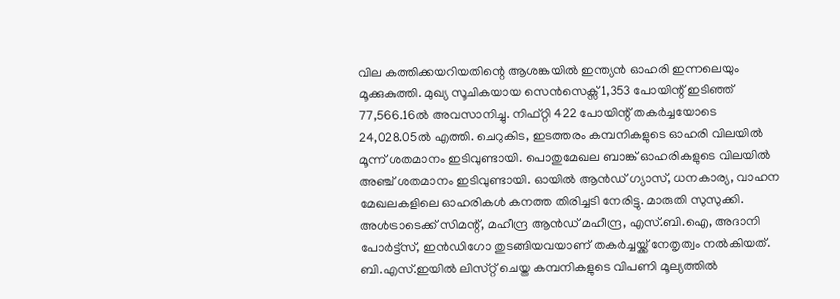വില കത്തിക്കയറിയതിന്റെ ആശങ്കയിൽ ഇന്ത്യൻ ഓഹരി ഇന്നലെയും മൂക്കുകുത്തി. മുഖ്യ സൂചികയായ സെൻസെക്സ് 1,353 പോയിന്റ് ഇടിഞ്ഞ് 77,566.16ൽ അവസാനിച്ചു. നിഫ്റ്റി 422 പോയിന്റ് തകർച്ചയോടെ 24,028.05ൽ എത്തി. ചെറുകിട, ഇടത്തരം കമ്പനികളുടെ ഓഹരി വിലയിൽ മൂന്ന് ശതമാനം ഇടിവുണ്ടായി. പൊതുമേഖല ബാങ്ക് ഓഹരികളുടെ വിലയിൽ അഞ്ച് ശതമാനം ഇടിവുണ്ടായി. ഓയിൽ ആൻഡ് ഗ്യാസ്, ധനകാര്യ, വാഹന മേഖലകളിലെ ഓഹരികൾ കനത്ത തിരിച്ചടി നേരിട്ടു. മാരുതി സുസുക്കി. അൾട്രാടെക്ക് സിമന്റ്, മഹീന്ദ്ര ആൻഡ് മഹീന്ദ്ര, എസ്.ബി.ഐ, അദാനി പോർട്ട്‌സ്, ഇൻഡിഗോ തുടങ്ങിയവയാണ് തകർച്ചയ്ക്ക് നേതൃത്വം നൽകിയത്. ബി.എസ്.ഇയിൽ ലിസ്‌റ്റ് ചെയ്ത കമ്പനികളുടെ വിപണി മൂല്യത്തിൽ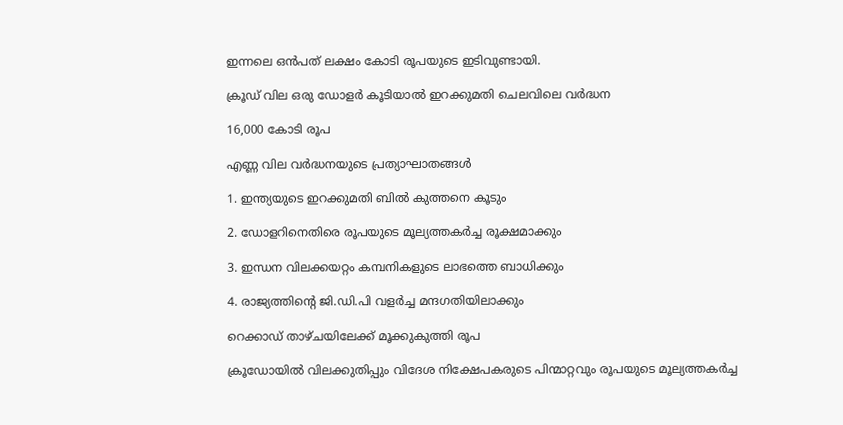ഇന്നലെ ഒൻപത് ലക്ഷം കോടി രൂപയുടെ ഇടിവുണ്ടായി.

ക്രൂഡ് വില ഒരു ഡോളർ കൂടിയാൽ ഇറക്കുമതി ചെലവിലെ വർദ്ധന

16,000 കോടി രൂപ

എണ്ണ വില വർദ്ധനയുടെ പ്രത്യാഘാതങ്ങൾ

1. ഇന്ത്യയുടെ ഇറക്കുമതി ബിൽ കുത്തനെ കൂടും

2. ഡോളറിനെതിരെ രൂപയുടെ മൂല്യത്തകർച്ച രൂക്ഷമാക്കും

3. ഇന്ധന വിലക്കയറ്റം കമ്പനികളുടെ ലാഭത്തെ ബാധിക്കും

4. രാജ്യത്തിന്റെ ജി.ഡി.പി വളർച്ച മന്ദഗതിയിലാക്കും

റെക്കാഡ് താഴ്ചയിലേക്ക് മൂക്കുകുത്തി രൂപ

ക്രൂഡോയിൽ വിലക്കുതിപ്പും വിദേശ നിക്ഷേപകരുടെ പിന്മാറ്റവും രൂപയുടെ മൂല്യത്തകർച്ച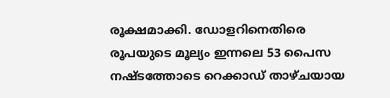രൂക്ഷമാക്കി. ഡോളറിനെതിരെ രൂപയുടെ മൂല്യം ഇന്നലെ 53 പൈസ നഷ്‌ടത്തോടെ റെക്കാഡ് താഴ്ചയായ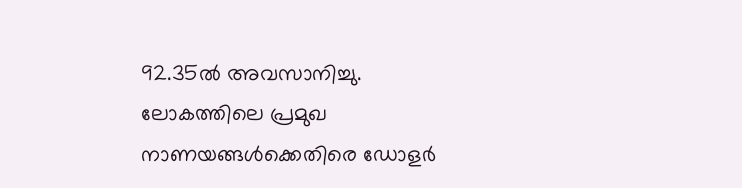92.35ൽ അവസാനിച്ചു. ലോകത്തിലെ പ്രമുഖ നാണയങ്ങൾക്കെതിരെ ഡോളർ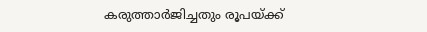കരുത്താർജിച്ചതും രൂപയ്ക്ക്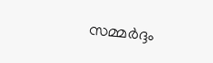സമ്മർദ്ദം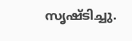സൃഷ്‌ടിച്ചു.